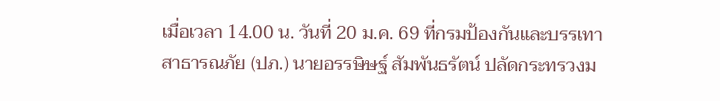เมื่อเวลา 14.00 น. วันที่ 20 ม.ค. 69 ที่กรมป้องกันและบรรเทาสาธารณภัย (ปภ.) นายอรรษิษฐ์ สัมพันธรัตน์ ปลัดกระทรวงม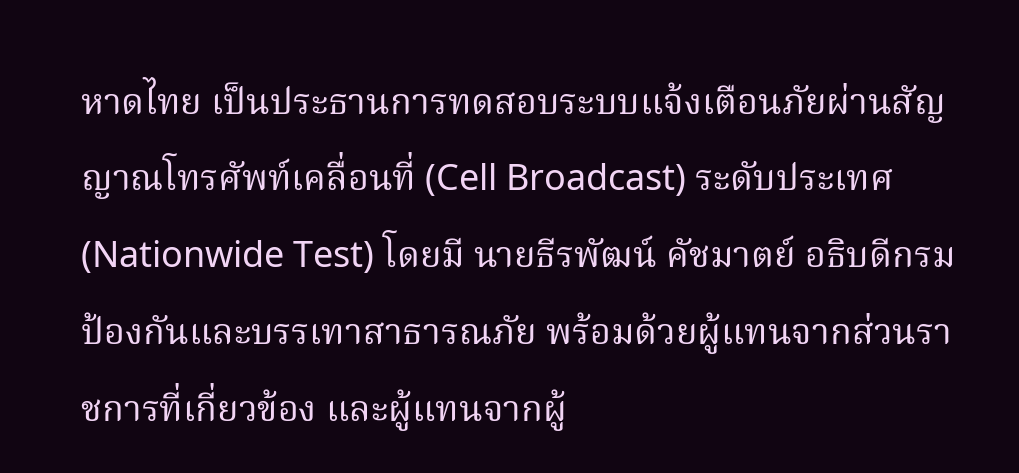หาดไทย เป็นประธานการทดสอบระบบแจ้งเตือนภัยผ่านสัญญาณโทรศัพท์เคลื่อนที่ (Cell Broadcast) ระดับประเทศ (Nationwide Test) โดยมี นายธีรพัฒน์ คัชมาตย์ อธิบดีกรมป้องกันและบรรเทาสาธารณภัย พร้อมด้วยผู้แทนจากส่วนราชการที่เกี่ยวข้อง และผู้แทนจากผู้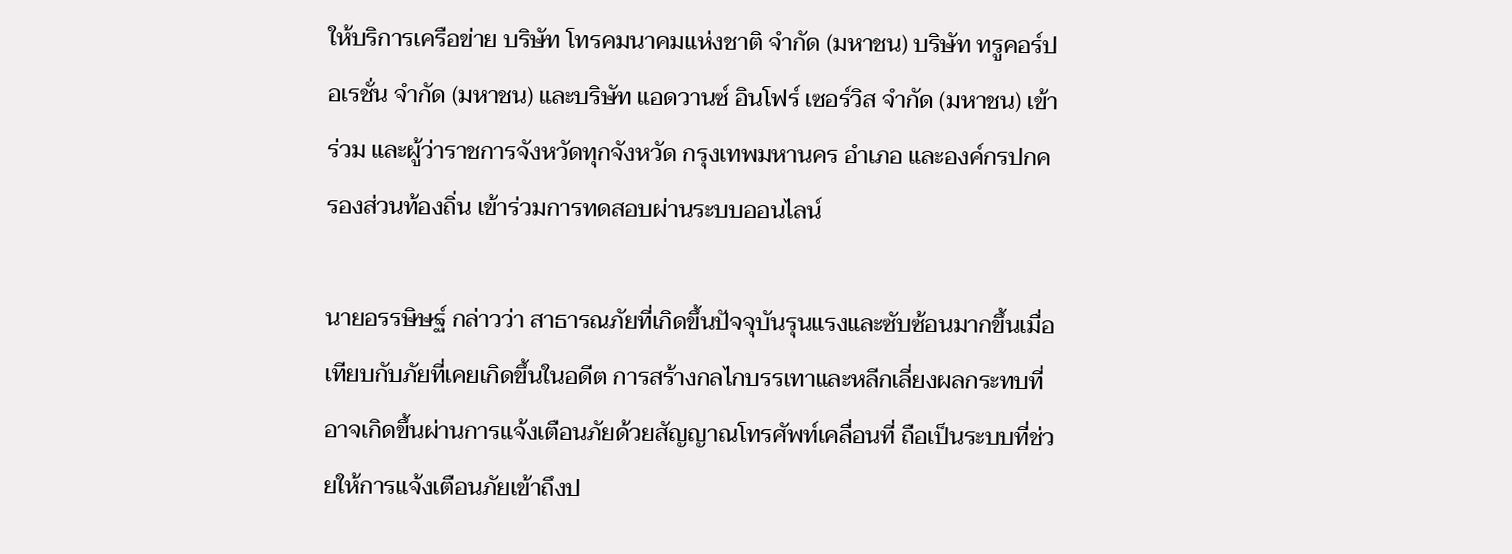ให้บริการเครือข่าย บริษัท โทรคมนาคมแห่งชาติ จำกัด (มหาชน) บริษัท ทรูคอร์ปอเรชั่น จำกัด (มหาชน) และบริษัท แอดวานซ์ อินโฟร์ เซอร์วิส จำกัด (มหาชน) เข้าร่วม และผู้ว่าราชการจังหวัดทุกจังหวัด กรุงเทพมหานคร อำเภอ และองค์กรปกครองส่วนท้องถิ่น เข้าร่วมการทดสอบผ่านระบบออนไลน์

นายอรรษิษฐ์ กล่าวว่า สาธารณภัยที่เกิดขึ้นปัจจุบันรุนแรงและซับซ้อนมากขึ้นเมื่อเทียบกับภัยที่เคยเกิดขึ้นในอดีต การสร้างกลไกบรรเทาและหลีกเลี่ยงผลกระทบที่อาจเกิดขึ้นผ่านการแจ้งเตือนภัยด้วยสัญญาณโทรศัพท์เคลื่อนที่ ถือเป็นระบบที่ช่วยให้การแจ้งเตือนภัยเข้าถึงป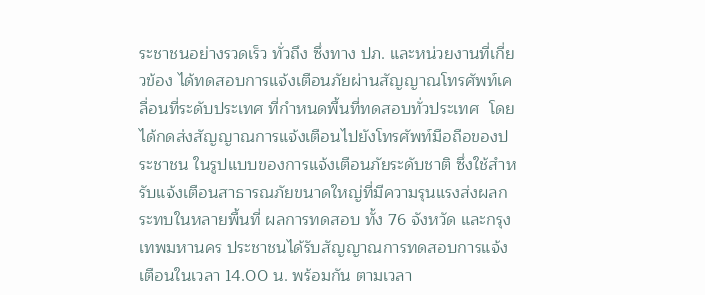ระชาชนอย่างรวดเร็ว ทั่วถึง ซึ่งทาง ปภ. และหน่วยงานที่เกี่ยวข้อง ได้ทดสอบการแจ้งเตือนภัยผ่านสัญญาณโทรศัพท์เคลื่อนที่ระดับประเทศ ที่กำหนดพื้นที่ทดสอบทั่วประเทศ  โดยได้กดส่งสัญญาณการแจ้งเตือนไปยังโทรศัพท์มือถือของประชาชน ในรูปแบบของการแจ้งเตือนภัยระดับชาติ ซึ่งใช้สำหรับแจ้งเตือนสาธารณภัยขนาดใหญ่ที่มีความรุนแรงส่งผลกระทบในหลายพื้นที่ ผลการทดสอบ ทั้ง 76 จังหวัด และกรุงเทพมหานคร ประชาชนได้รับสัญญาณการทดสอบการแจ้งเตือนในเวลา 14.00 น. พร้อมกัน ตามเวลา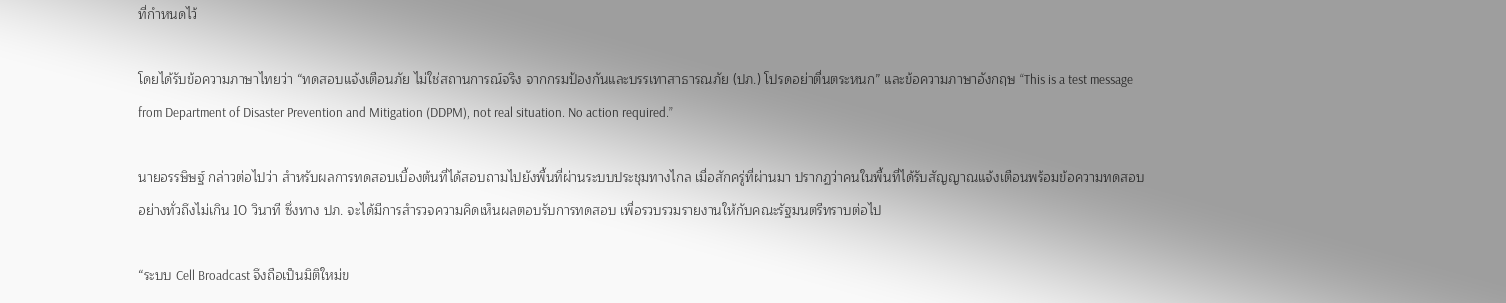ที่กำหนดไว้

โดยได้รับข้อความภาษาไทยว่า “ทดสอบแจ้งเตือนภัย ไม่ใช่สถานการณ์จริง จากกรมป้องกันและบรรเทาสาธารณภัย (ปภ.) โปรดอย่าตื่นตระหนก” และข้อความภาษาอังกฤษ “This is a test message from Department of Disaster Prevention and Mitigation (DDPM), not real situation. No action required.”

นายอรรษิษฐ์ กล่าวต่อไปว่า สำหรับผลการทดสอบเบื้องต้นที่ได้สอบถามไปยังพื้นที่ผ่านระบบประชุมทางไกล เมื่อสักครู่ที่ผ่านมา ปรากฏว่าคนในพื้นที่ได้รับสัญญาณแจ้งเตือนพร้อมข้อความทดสอบอย่างทั่วถึงไม่เกิน 10 วินาที ซึ่งทาง ปภ. จะได้มีการสำรวจความคิดเห็นผลตอบรับการทดสอบ เพื่อรวบรวมรายงานให้กับคณะรัฐมนตรีทราบต่อไป

“ระบบ Cell Broadcast จึงถือเป็นมิติใหม่ข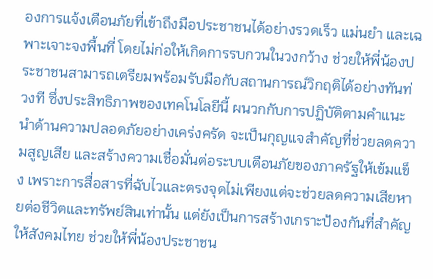องการแจ้งเตือนภัยที่เข้าถึงมือประชาชนได้อย่างรวดเร็ว แม่นยำ และเฉพาะเจาะจงพื้นที่ โดยไม่ก่อให้เกิดการรบกวนในวงกว้าง ช่วยให้พี่น้องประชาชนสามารถเตรียมพร้อมรับมือกับสถานการณ์วิกฤติได้อย่างทันท่วงที ซึ่งประสิทธิภาพของเทคโนโลยีนี้ ผนวกกับการปฏิบัติตามคำแนะนำด้านความปลอดภัยอย่างเคร่งครัด จะเป็นกุญแจสำคัญที่ช่วยลดความสูญเสีย และสร้างความเชื่อมั่นต่อระบบเตือนภัยของภาครัฐให้เข้มแข็ง เพราะการสื่อสารที่ฉับไวและตรงจุดไม่เพียงแต่จะช่วยลดความเสียหายต่อชีวิตและทรัพย์สินเท่านั้น แต่ยังเป็นการสร้างเกราะป้องกันที่สำคัญให้สังคมไทย ช่วยให้พี่น้องประชาชน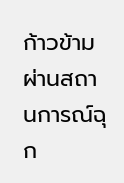ก้าวข้ามผ่านสถานการณ์ฉุก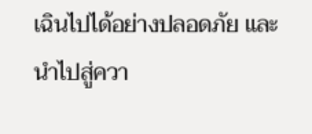เฉินไปได้อย่างปลอดภัย และนำไปสู่ควา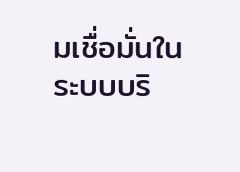มเชื่อมั่นในระบบบริ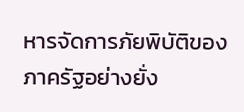หารจัดการภัยพิบัติของภาครัฐอย่างยั่ง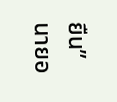ยืน” นายอ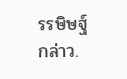รรษิษฐ์ กล่าว.